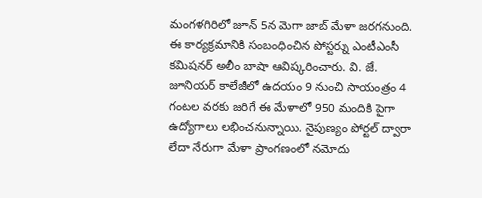మంగళగిరిలో జూన్ 5న మెగా జాబ్ మేళా జరగనుంది. ఈ కార్యక్రమానికి సంబంధించిన పోస్టర్ను ఎంటీఎంసీ కమిషనర్ అలీం బాషా ఆవిష్కరించారు. వి. జే. జూనియర్ కాలేజీలో ఉదయం 9 నుంచి సాయంత్రం 4 గంటల వరకు జరిగే ఈ మేళాలో 950 మందికి పైగా
ఉద్యోగాలు లభించనున్నాయి. నైపుణ్యం పోర్టల్ ద్వారా లేదా నేరుగా మేళా ప్రాంగణంలో నమోదు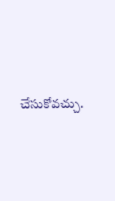చేసుకోవచ్చు.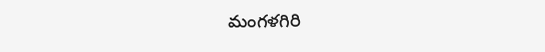మంగళగిరి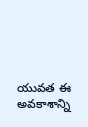యువత ఈ అవకాశాన్ని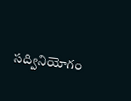సద్వినియోగం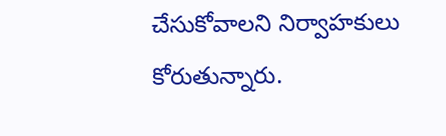చేసుకోవాలని నిర్వాహకులు కోరుతున్నారు.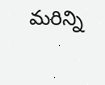మరిన్ని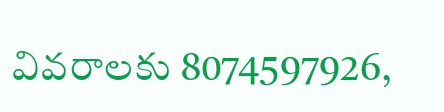వివరాలకు 8074597926,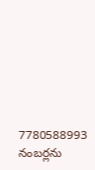7780588993 నంబర్లను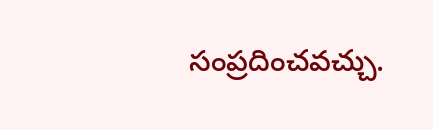సంప్రదించవచ్చు.